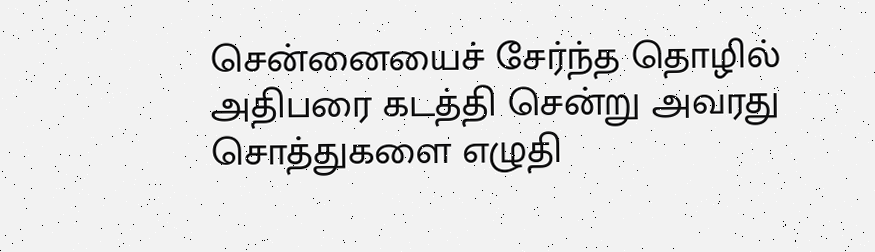சென்னையைச் சேர்ந்த தொழில் அதிபரை கடத்தி சென்று அவரது சொத்துகளை எழுதி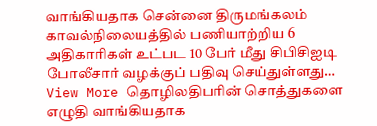வாங்கியதாக சென்னை திருமங்கலம் காவல்நிலையத்தில் பணியாற்றிய 6 அதிகாரிகள் உட்பட 10 பேர் மீது சிபிசிஐடி போலீசார் வழக்குப் பதிவு செய்துள்ளது…
View More தொழிலதிபரின் சொத்துகளை எழுதி வாங்கியதாக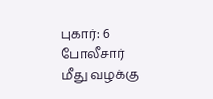புகார்: 6 போலீசார் மீது வழக்கு